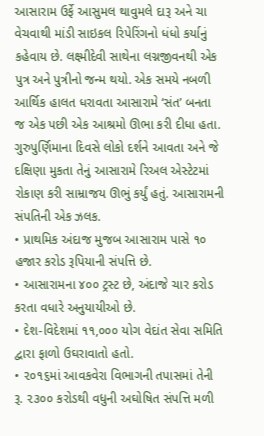આસારામ ઉર્ફે આસુમલ થાવુમલે દારૂ અને ચા વેચવાથી માંડી સાઇકલ રિપેરિંગનો ધંધો કર્યાનું કહેવાય છે. લક્ષ્મીદેવી સાથેના લગ્નજીવનથી એક પુત્ર અને પુત્રીનો જન્મ થયો. એક સમયે નબળી આર્થિક હાલત ધરાવતા આસારામે ‘સંત’ બનતા જ એક પછી એક આશ્રમો ઊભા કરી દીધા હતા. ગુરુપુર્ણિમાના દિવસે લોકો દર્શને આવતા અને જે દક્ષિણા મુકતા તેનું આસારામે રિઅલ એસ્ટેટમાં રોકાણ કરી સામ્રાજય ઊભું કર્યું હતું. આસારામની સંપતિની એક ઝલક.
• પ્રાથમિક અંદાજ મુજબ આસારામ પાસે ૧૦ હજાર કરોડ રૂપિયાની સંપત્તિ છે.
• આસારામના ૪૦૦ ટ્રસ્ટ છે, અંદાજે ચાર કરોડ કરતા વધારે અનુયાયીઓ છે.
• દેશ-વિદેશમાં ૧૧,૦૦૦ યોગ વેદાંત સેવા સમિતિ દ્વારા ફાળો ઉઘરાવાતો હતો.
• ૨૦૧૬માં આવકવેરા વિભાગની તપાસમાં તેની રૂ. ૨૩૦૦ કરોડથી વધુની અઘોષિત સંપત્તિ મળી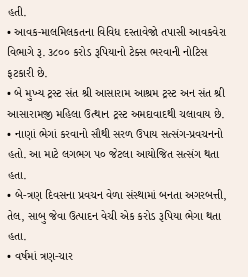હતી.
• આવક-માલમિલકતના વિવિધ દસ્તાવેજો તપાસી આવકવેરા વિભાગે રૂ. ૩૮૦૦ કરોડ રૂપિયાનો ટેક્સ ભરવાની નોટિસ ફટકારી છે.
• બે મુખ્ય ટ્રસ્ટ સંત શ્રી આસારામ આશ્રમ ટ્રસ્ટ અન સંત શ્રી આસારામજી મહિલા ઉત્થાન ટ્રસ્ટ અમદાવાદથી ચલાવાય છે.
• નાણાં ભેગાં કરવાનો સૌથી સરળ ઉપાય સત્સંગ-પ્રવચનનો હતો. આ માટે લગભગ ૫૦ જેટલા આયોજિત સત્સંગ થતા હતા.
• બે-ત્રણ દિવસના પ્રવચન વેળા સંસ્થામાં બનતા અગરબત્તી, તેલ, સાબુ જેવા ઉત્પાદન વેચી એક કરોડ રૂપિયા ભેગા થતા હતા.
• વર્ષમાં ત્રણ-ચાર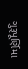ગુરૂપૂર્ણિમા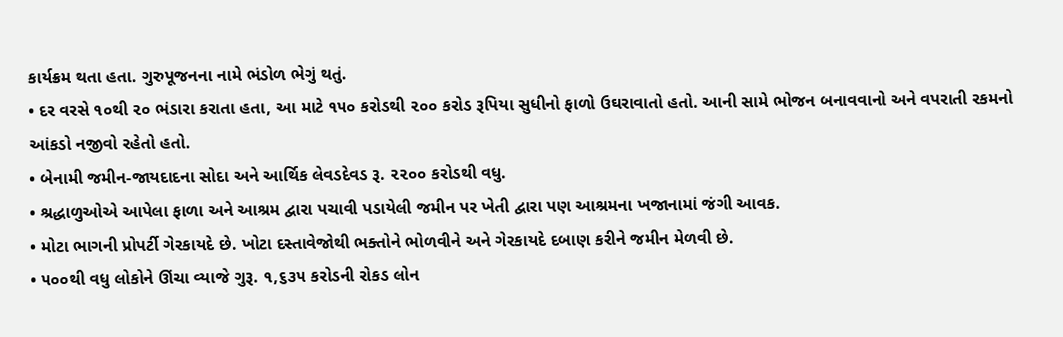કાર્યક્રમ થતા હતા. ગુરુપૂજનના નામે ભંડોળ ભેગું થતું.
• દર વરસે ૧૦થી ૨૦ ભંડારા કરાતા હતા, આ માટે ૧૫૦ કરોડથી ૨૦૦ કરોડ રૂપિયા સુધીનો ફાળો ઉઘરાવાતો હતો. આની સામે ભોજન બનાવવાનો અને વપરાતી રકમનો આંકડો નજીવો રહેતો હતો.
• બેનામી જમીન-જાયદાદના સોદા અને આર્થિક લેવડદેવડ રૂ. ૨૨૦૦ કરોડથી વધુ.
• શ્રદ્ધાળુઓએ આપેલા ફાળા અને આશ્રમ દ્વારા પચાવી પડાયેલી જમીન પર ખેતી દ્વારા પણ આશ્રમના ખજાનામાં જંગી આવક.
• મોટા ભાગની પ્રોપર્ટી ગેરકાયદે છે. ખોટા દસ્તાવેજોથી ભક્તોને ભોળવીને અને ગેરકાયદે દબાણ કરીને જમીન મેળવી છે.
• ૫૦૦થી વધુ લોકોને ઊંચા વ્યાજે ગુરૂ. ૧,૬૩૫ કરોડની રોકડ લોન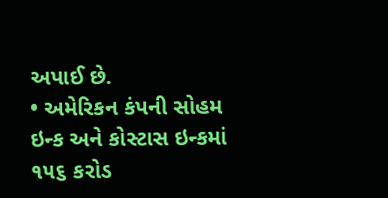અપાઈ છે.
• અમેરિકન કંપની સોહમ ઇન્ક અને કોસ્ટાસ ઇન્કમાં ૧૫૬ કરોડ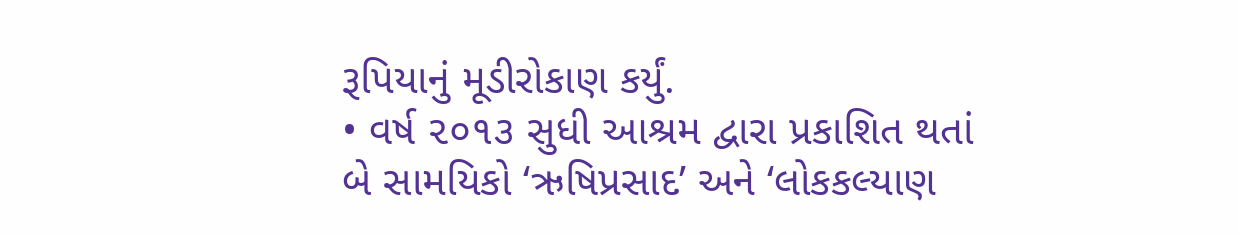રૂપિયાનું મૂડીરોકાણ કર્યું.
• વર્ષ ૨૦૧૩ સુધી આશ્રમ દ્વારા પ્રકાશિત થતાં બે સામયિકો ‘ઋષિપ્રસાદ’ અને ‘લોકકલ્યાણ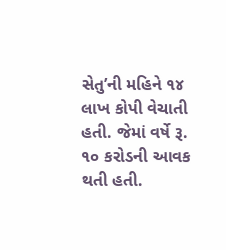સેતુ’ની મહિને ૧૪ લાખ કોપી વેચાતી હતી. જેમાં વર્ષે રૂ. ૧૦ કરોડની આવક થતી હતી.